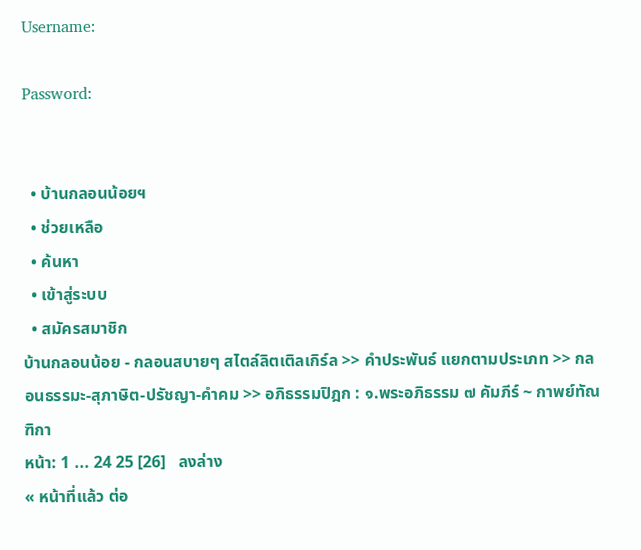Username:

Password:


  • บ้านกลอนน้อยฯ
  • ช่วยเหลือ
  • ค้นหา
  • เข้าสู่ระบบ
  • สมัครสมาชิก
บ้านกลอนน้อย - กลอนสบายๆ สไตล์ลิตเติลเกิร์ล >> คำประพันธ์ แยกตามประเภท >> กลอนธรรมะ-สุภาษิต-ปรัชญา-คำคม >> อภิธรรมปิฎก : ๑.พระอภิธรรม ๗ คัมภีร์ ~ กาพย์ทัณฑิกา
หน้า: 1 ... 24 25 [26]   ลงล่าง
« หน้าที่แล้ว ต่อ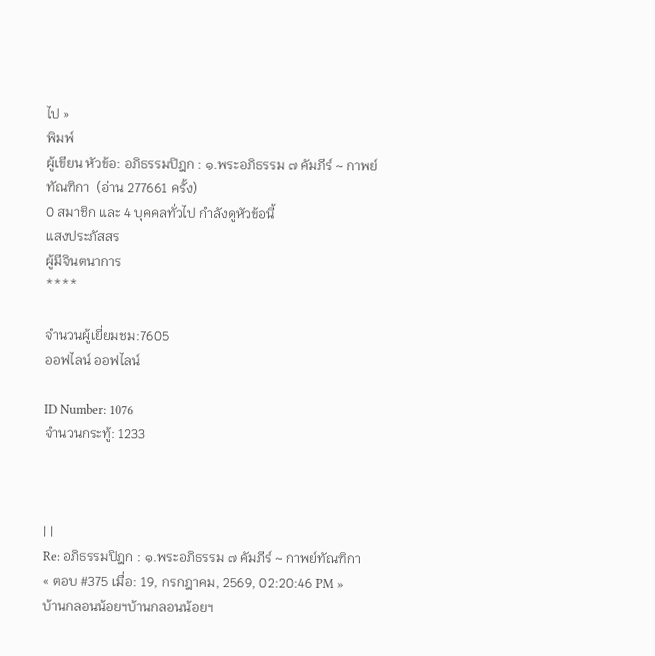ไป »
พิมพ์
ผู้เขียน หัวข้อ: อภิธรรมปิฎก : ๑.พระอภิธรรม ๗ คัมภีร์ ~ กาพย์ทัณฑิกา  (อ่าน 277661 ครั้ง)
0 สมาชิก และ 4 บุคคลทั่วไป กำลังดูหัวข้อนี้
แสงประภัสสร
ผู้มีจินตนาการ
****

จำนวนผู้เยี่ยมชม:7605
ออฟไลน์ ออฟไลน์

ID Number: 1076
จำนวนกระทู้: 1233



| |
Re: อภิธรรมปิฎก : ๑.พระอภิธรรม ๗ คัมภีร์ ~ กาพย์ทัณฑิกา
« ตอบ #375 เมื่อ: 19, กรกฎาคม, 2569, 02:20:46 PM »
บ้านกลอนน้อยฯบ้านกลอนน้อยฯ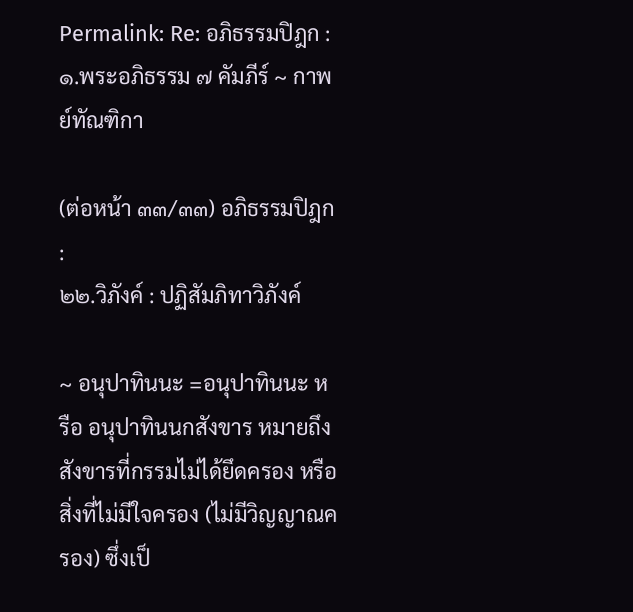Permalink: Re: อภิธรรมปิฎก : ๑.พระอภิธรรม ๗ คัมภีร์ ~ กาพย์ทัณฑิกา

(ต่อหน้า ๓๓/๓๓) อภิธรรมปิฎก :
๒๒.วิภังค์ : ปฏิสัมภิทาวิภังค์

~ อนุปาทินนะ =อนุปาทินนะ หรือ อนุปาทินนกสังขาร หมายถึง สังขารที่กรรมไม่ได้ยึดครอง หรือสิ่งที่ไม่มีใจครอง (ไม่มีวิญญาณครอง) ซึ่งเป็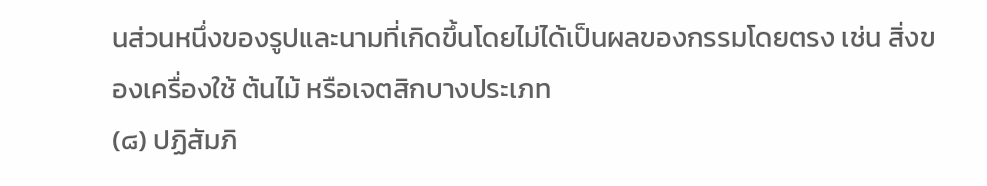นส่วนหนึ่งของรูปและนามที่เกิดขึ้นโดยไม่ได้เป็นผลของกรรมโดยตรง เช่น สิ่งของเครื่องใช้ ต้นไม้ หรือเจตสิกบางประเภท
(๘) ปฏิสัมภิ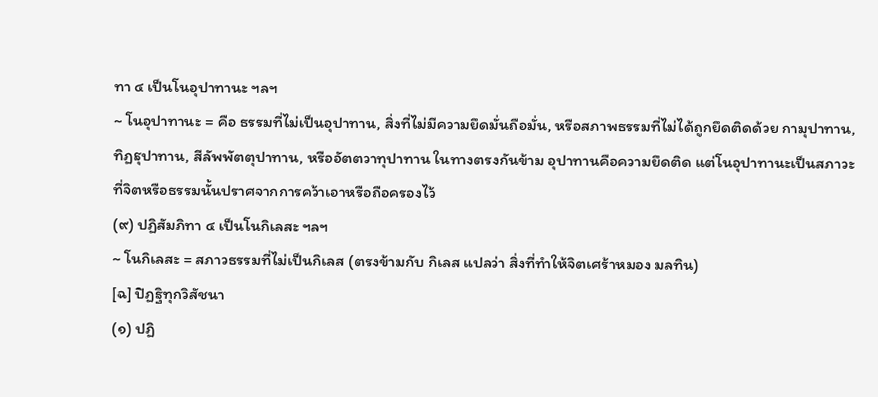ทา ๔ เป็นโนอุปาทานะ ฯลฯ
~ โนอุปาทานะ = คือ ธรรมที่ไม่เป็นอุปาทาน, สิ่งที่ไม่มีความยึดมั่นถือมั่น, หรือสภาพธรรมที่ไม่ได้ถูกยึดติดด้วย กามุปาทาน, ทิฏฐุปาทาน, สีลัพพัตตุปาทาน, หรืออัตตวาทุปาทาน ในทางตรงกันข้าม อุปาทานคือความยึดติด แต่โนอุปาทานะเป็นสภาวะที่จิตหรือธรรมนั้นปราศจากการคว้าเอาหรือถือครองไว้
(๙) ปฏิสัมภิทา ๔ เป็นโนกิเลสะ ฯลฯ
~ โนกิเลสะ = สภาวธรรมที่ไม่เป็นกิเลส (ตรงข้ามกับ กิเลส แปลว่า สิ่งที่ทำให้จิตเศร้าหมอง มลทิน)
[ฉ] ปิฏฐิทุกวิสัชนา
(๑) ปฏิ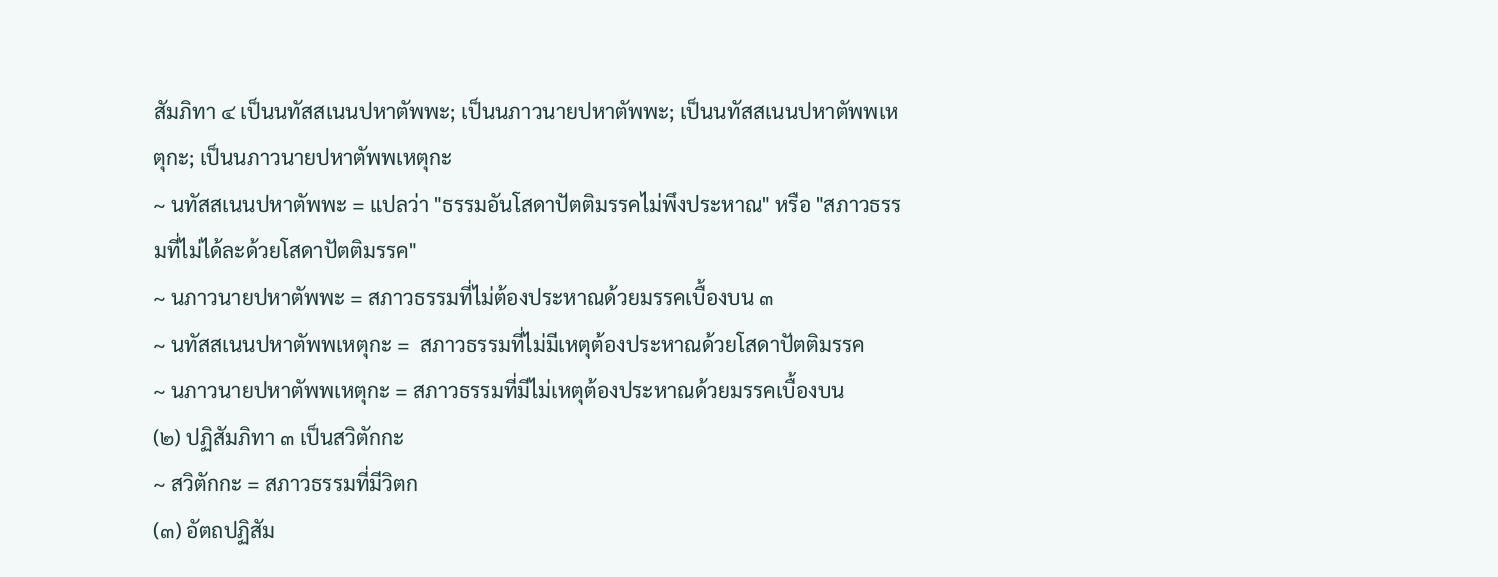สัมภิทา ๔ เป็นนทัสสเนนปหาตัพพะ; เป็นนภาวนายปหาตัพพะ; เป็นนทัสสเนนปหาตัพพเหตุกะ; เป็นนภาวนายปหาตัพพเหตุกะ
~ นทัสสเนนปหาตัพพะ = แปลว่า "ธรรมอันโสดาปัตติมรรคไม่พึงประหาณ" หรือ "สภาวธรรมที่ไม่ได้ละด้วยโสดาปัตติมรรค"
~ นภาวนายปหาตัพพะ = สภาวธรรมที่ไม่ต้องประหาณด้วยมรรคเบื้องบน ๓
~ นทัสสเนนปหาตัพพเหตุกะ =  สภาวธรรมที่ไม่มีเหตุต้องประหาณด้วยโสดาปัตติมรรค
~ นภาวนายปหาตัพพเหตุกะ = สภาวธรรมที่มีไม่เหตุต้องประหาณด้วยมรรคเบื้องบน
(๒) ปฏิสัมภิทา ๓ เป็นสวิตักกะ
~ สวิตักกะ = สภาวธรรมที่มีวิตก
(๓) อัตถปฏิสัม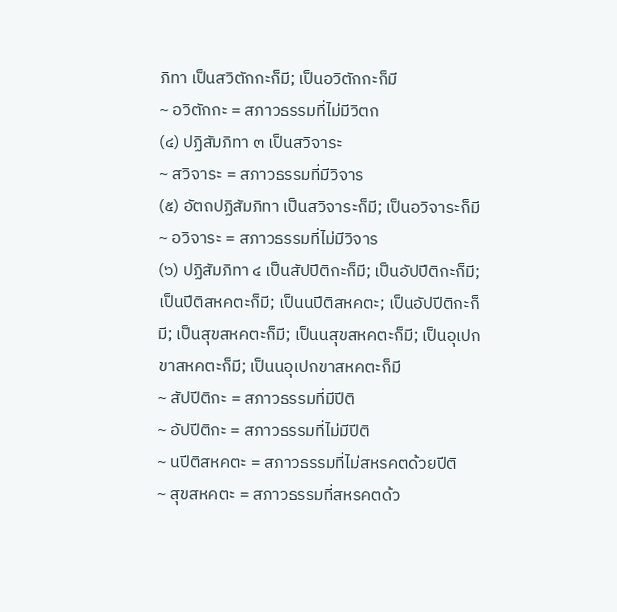ภิทา เป็นสวิตักกะก็มี; เป็นอวิตักกะก็มี
~ อวิตักกะ = สภาวธรรมที่ไม่มีวิตก
(๔) ปฏิสัมภิทา ๓ เป็นสวิจาระ
~ สวิจาระ = สภาวธรรมที่มีวิจาร
(๕) อัตถปฏิสัมภิทา เป็นสวิจาระก็มี; เป็นอวิจาระก็มี
~ อวิจาระ = สภาวธรรมที่ไม่มีวิจาร
(๖) ปฏิสัมภิทา ๔ เป็นสัปปีติกะก็มี; เป็นอัปปีติกะก็มี; เป็นปีติสหคตะก็มี; เป็นนปีติสหคตะ; เป็นอัปปีติกะก็มี; เป็นสุขสหคตะก็มี; เป็นนสุขสหคตะก็มี; เป็นอุเปกขาสหคตะก็มี; เป็นนอุเปกขาสหคตะก็มี
~ สัปปีติกะ = สภาวธรรมที่มีปีติ
~ อัปปีติกะ = สภาวธรรมที่ไม่มีปีติ
~ นปีติสหคตะ = สภาวธรรมที่ไม่สหรคตด้วยปีติ
~ สุขสหคตะ = สภาวธรรมที่สหรคตด้ว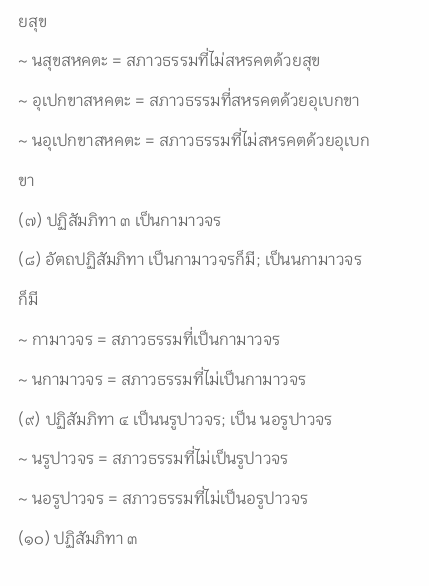ยสุข
~ นสุขสหคตะ = สภาวธรรมที่ไม่สหรคตด้วยสุข
~ อุเปกขาสหคตะ = สภาวธรรมที่สหรคตด้วยอุเบกขา
~ นอุเปกขาสหคตะ = สภาวธรรมที่ไม่สหรคตด้วยอุเบกขา
(๗) ปฏิสัมภิทา ๓ เป็นกามาวจร
(๘) อัตถปฏิสัมภิทา เป็นกามาวจรก็มี; เป็นนกามาวจรก็มี
~ กามาวจร = สภาวธรรมที่เป็นกามาวจร
~ นกามาวจร = สภาวธรรมที่ไม่เป็นกามาวจร
(๙) ปฏิสัมภิทา ๔ เป็นนรูปาวจร; เป็น นอรูปาวจร
~ นรูปาวจร = สภาวธรรมที่ไม่เป็นรูปาวจร
~ นอรูปาวจร = สภาวธรรมที่ไม่เป็นอรูปาวจร
(๑๐) ปฏิสัมภิทา ๓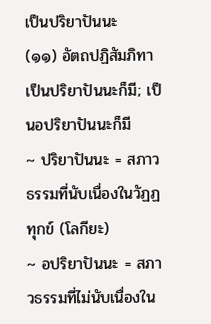เป็นปริยาปันนะ
(๑๑) อัตถปฏิสัมภิทา เป็นปริยาปันนะก็มี; เป็นอปริยาปันนะก็มี
~ ปริยาปันนะ = สภาวธรรมที่นับเนื่องในวัฏฏทุกข์ (โลกียะ)
~ อปริยาปันนะ = สภาวธรรมที่ไม่นับเนื่องใน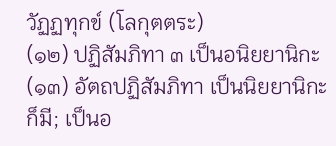วัฏฏทุกข์ (โลกุตตระ)
(๑๒) ปฏิสัมภิทา ๓ เป็นอนิยยานิกะ
(๑๓) อัตถปฏิสัมภิทา เป็นนิยยานิกะก็มี; เป็นอ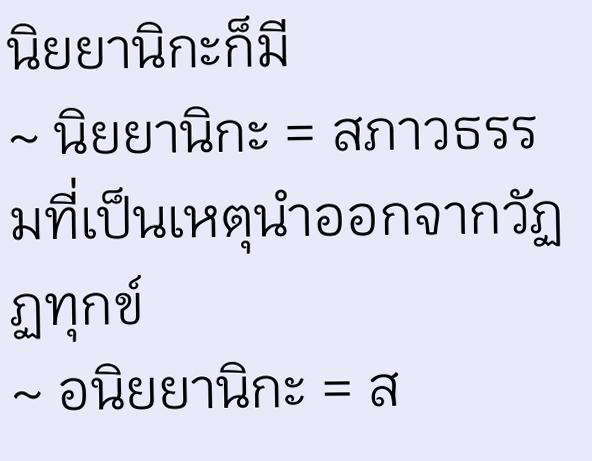นิยยานิกะก็มี
~ นิยยานิกะ = สภาวธรรมที่เป็นเหตุนำออกจากวัฏฏทุกข์
~ อนิยยานิกะ = ส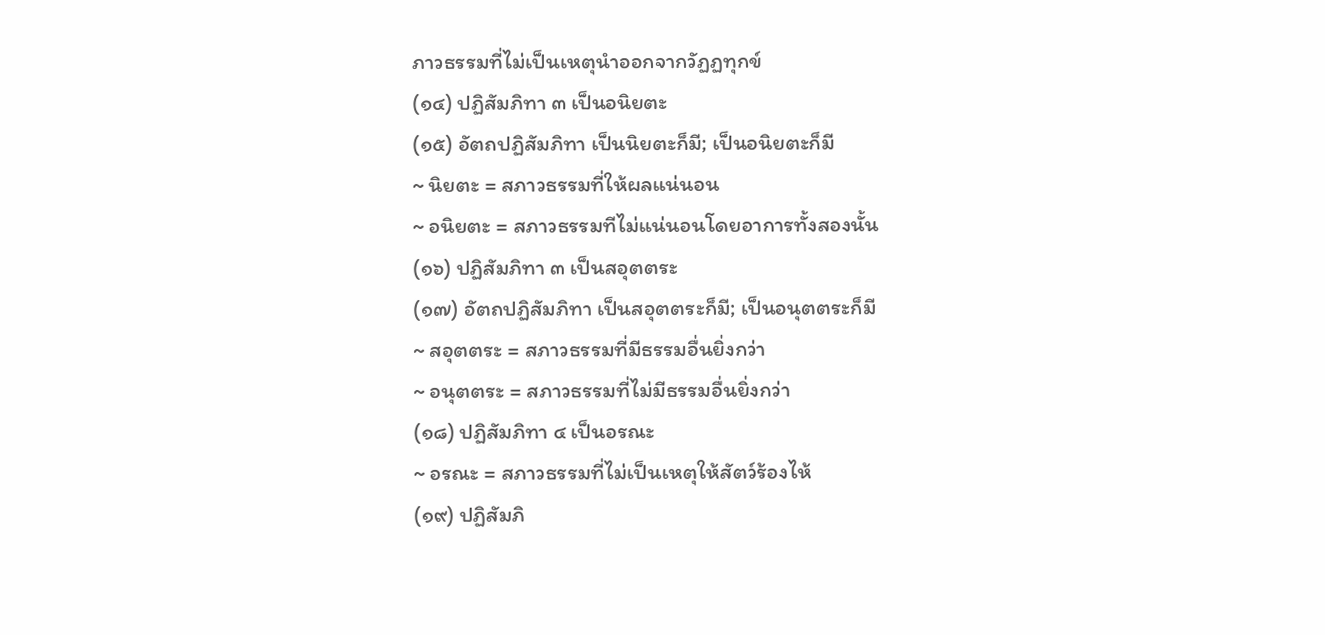ภาวธรรมที่ไม่เป็นเหตุนำออกจากวัฏฏทุกข์
(๑๔) ปฏิสัมภิทา ๓ เป็นอนิยตะ
(๑๕) อัตถปฏิสัมภิทา เป็นนิยตะก็มี; เป็นอนิยตะก็มี
~ นิยตะ = สภาวธรรมที่ให้ผลแน่นอน
~ อนิยตะ = สภาวธรรมทีไม่แน่นอนโดยอาการทั้งสองนั้น
(๑๖) ปฏิสัมภิทา ๓ เป็นสอุตตระ
(๑๗) อัตถปฏิสัมภิทา เป็นสอุตตระก็มี; เป็นอนุตตระก็มี
~ สอุตตระ = สภาวธรรมที่มีธรรมอื่นยิ่งกว่า
~ อนุตตระ = สภาวธรรมที่ไม่มีธรรมอื่นยิ่งกว่า
(๑๘) ปฏิสัมภิทา ๔ เป็นอรณะ
~ อรณะ = สภาวธรรมที่ไม่เป็นเหตุให้สัตว์ร้องไห้
(๑๙) ปฏิสัมภิ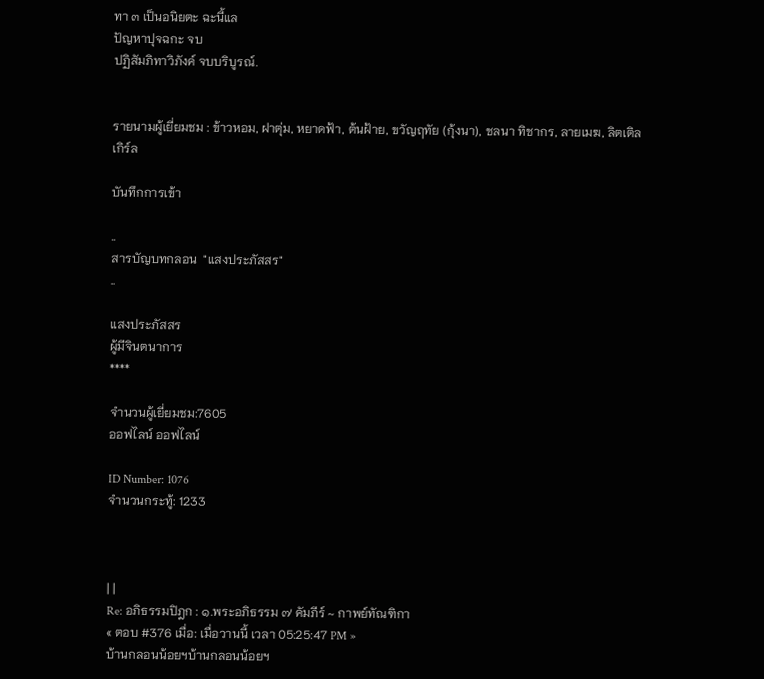ทา ๓ เป็นอนิยตะ ฉะนี้แล
ปัญหาปุจฉกะ จบ
ปฏิสัมภิทาวิภังค์ จบบริบูรณ์.


รายนามผู้เยี่ยมชม : ข้าวหอม, ฝาตุ่ม, หยาดฟ้า, ต้นฝ้าย, ขวัญฤทัย (กุ้งนา), ชลนา ทิชากร, ลายเมฆ, ลิตเติลเกิร์ล

บันทึกการเข้า

..
สารบัญบทกลอน  "แสงประภัสสร"
..

แสงประภัสสร
ผู้มีจินตนาการ
****

จำนวนผู้เยี่ยมชม:7605
ออฟไลน์ ออฟไลน์

ID Number: 1076
จำนวนกระทู้: 1233



| |
Re: อภิธรรมปิฎก : ๑.พระอภิธรรม ๗ คัมภีร์ ~ กาพย์ทัณฑิกา
« ตอบ #376 เมื่อ: เมื่อวานนี้ เวลา 05:25:47 PM »
บ้านกลอนน้อยฯบ้านกลอนน้อยฯ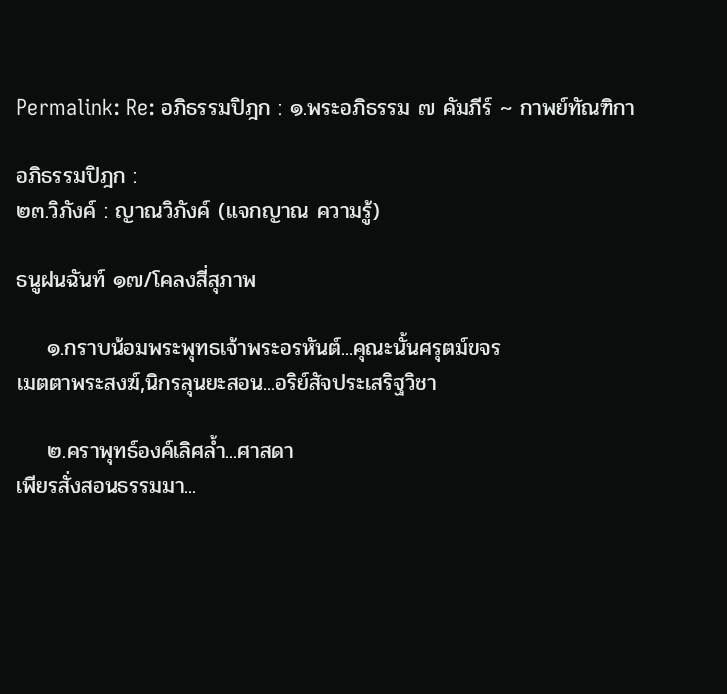Permalink: Re: อภิธรรมปิฎก : ๑.พระอภิธรรม ๗ คัมภีร์ ~ กาพย์ทัณฑิกา

อภิธรรมปิฎก :
๒๓.วิภังค์ : ญาณวิภังค์ (แจกญาณ ความรู้)

ธนูฝนฉันท์ ๑๗/โคลงสี่สุภาพ

    ๑.กราบน้อมพระพุทธเจ้าพระอรหันต์...คุณะนั้นศรุตม์ขจร
เมตตาพระสงฆ์,นิกรลุนยะสอน...อริย์สัจประเสริฐวิชา

    ๒.คราพุทธ์องค์เลิศล้ำ...ศาสดา
เพียรสั่งสอนธรรมมา...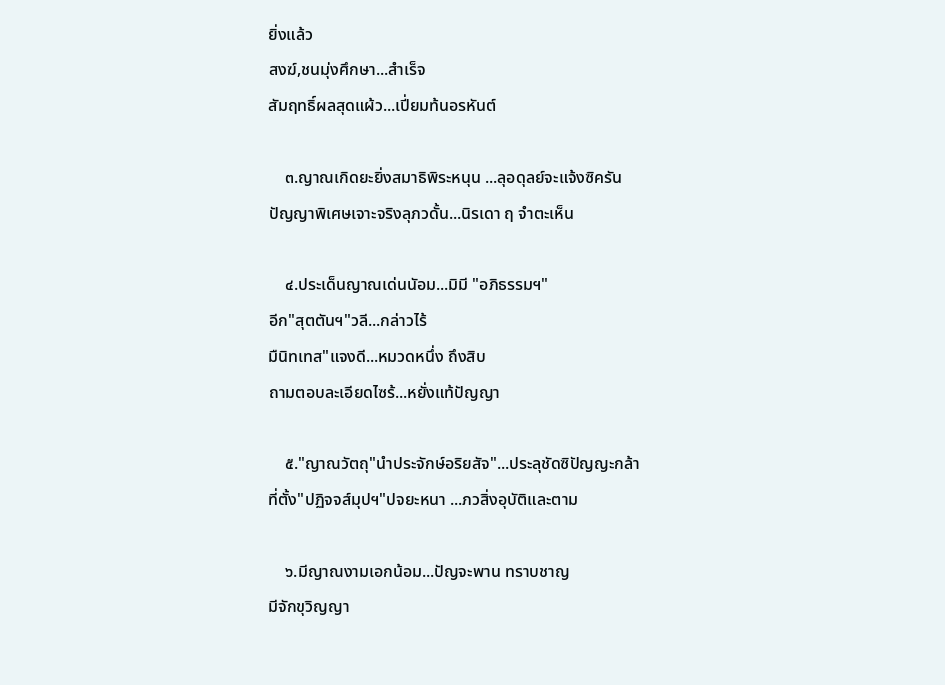ยิ่งแล้ว
สงฆ์,ชนมุ่งศึกษา...สำเร็จ
สัมฤทธิ์ผลสุดแผ้ว...เปี่ยมท้นอรหันต์

    ๓.ญาณเกิดยะยิ่งสมาธิพิระหนุน ...ลุอดุลย์จะแจ้งซิครัน
ปัญญาพิเศษเจาะจริงลุภวดั้น...นิรเดา ฤ จำตะเห็น

    ๔.ประเด็นญาณเด่นนัอม...มิมี "อภิธรรมฯ"
อีก"สุตตันฯ"วลี...กล่าวไร้
มืนิทเทส"แจงดี...หมวดหนึ่ง ถึงสิบ
ถามตอบละเอียดไซร้...หยั่งแท้ปัญญา

    ๕."ญาณวัตถุ"นำประจักษ์อริยสัจ"...ประลุชัดซิปัญญะกล้า
ที่ตั้ง"ปฏิจจส์มุปฯ"ปจยะหนา ...ภวสิ่งอุบัติและตาม

    ๖.มีญาณงามเอกน้อม...ปัญจะพาน ทราบชาญ
มีจักขุวิญญา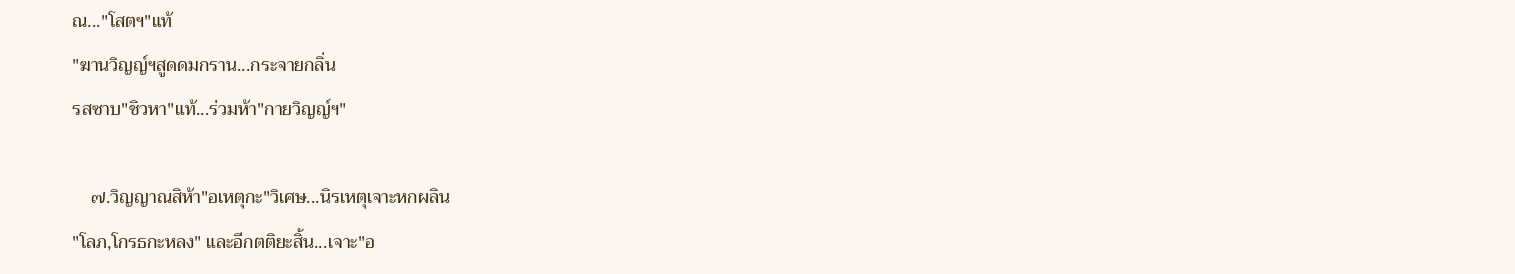ณ..."โสตฯ"แท้
"ฆานวิญญ์ฯสูดดมกราน...กระจายกลิ่น
รสซาบ"ชิวหา"แท้...ร่วมห้า"กายวิญญ์ฯ"

    ๗.วิญญาณสิห้า"อเหตุกะ"วิเศษ...นิรเหตุเจาะหกผลิน
"โลภ,โกรธกะหลง" และอีกตติยะสิ้น...เจาะ"อ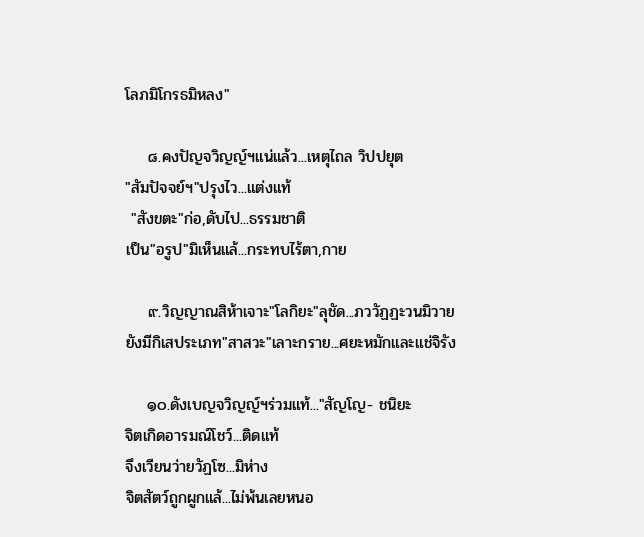โลภมิโกรธมิหลง"

    ๘.คงปัญจวิญญ์ฯแน่แล้ว...เหตุไถล วิปปยุต
"สัมปัจจย์ฯ"ปรุงไว...แต่งแท้
 "สังขตะ"ก่อ,ดับไป...ธรรมชาติ
เป็น"อรูป"มิเห็นแล้...กระทบไร้ตา,กาย

    ๙.วิญญาณสิห้าเจาะ"โลกิยะ"ลุชัด...ภววัฏฏะวนมิวาย
ยังมีกิเสประเภท"สาสวะ"เลาะกราย...ศยะหมักและแช่จิรัง

    ๑๐.ดังเบญจวิญญ์ฯร่วมแท้..."สัญโญ- ชนิยะ
จิตเกิดอารมณ์โชว์...ติดแท้
จึงเวียนว่ายวัฏโซ...มิห่าง
จิตสัตว์ถูกผูกแล้...ไม่พ้นเลยหนอ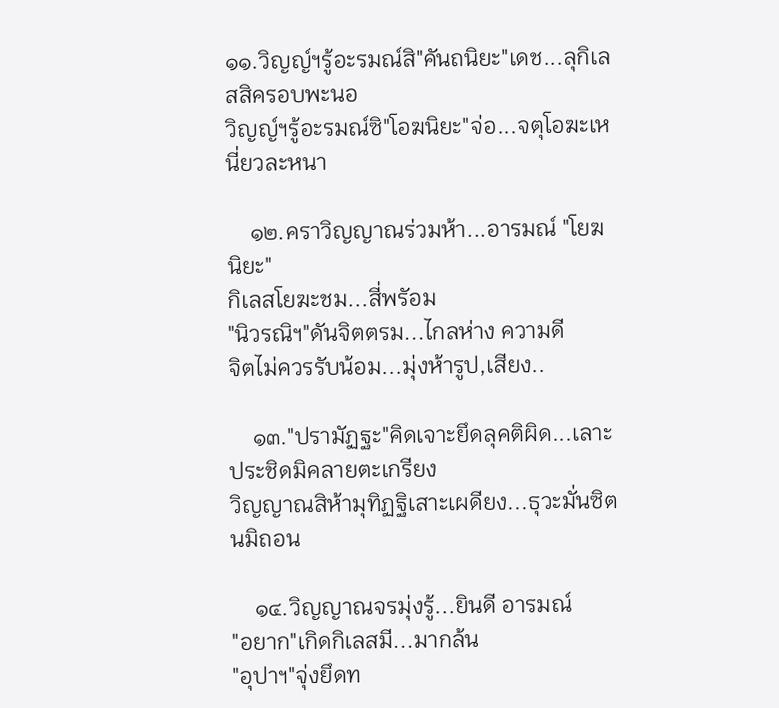๑๑.วิญญ์ฯรู้อะรมณ์สิ"คันถนิยะ"เดช...ลุกิเลสสิครอบพะนอ
วิญญ์ฯรู้อะรมณ์ซิ"โอฆนิยะ"จ่อ...จตุโอฆะเหนี่ยวละหนา

    ๑๒.คราวิญญาณร่วมห้า...อารมณ์ "โยฆนิยะ"
กิเลสโยฆะชม...สี่พรัอม
"นิวรณิฯ"ดันจิตตรม...ไกลห่าง ความดี
จิตไม่ควรรับน้อม...มุ่งห้ารูป,เสียง..

    ๑๓."ปรามัฏฐะ"คิดเจาะยึดลุคติผิด...เลาะประชิดมิคลายตะเกรียง
วิญญาณสิห้ามุทิฏฐิเสาะเผดียง...ธุวะมั่นซิตนมิถอน

    ๑๔.วิญญาณจรมุ่งรู้...ยินดี อารมณ์
"อยาก"เกิดกิเลสมี...มากล้น
"อุปาฯ"จุ่งยึดท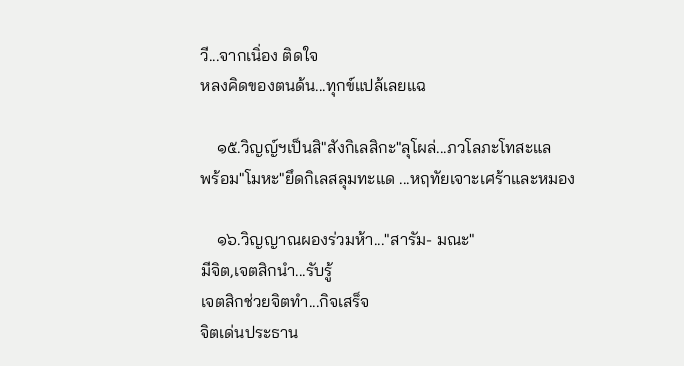วี...จากเนิ่อง ติดใจ
หลงคิดของตนด้น...ทุกข์แปล้เลยแฉ

    ๑๕.วิญญ์ฯเป็นสิ"สังกิเลสิกะ"ลุโผล่...ภวโลภะโทสะแล
พร้อม"โมหะ"ยึดกิเลสลุมทะแด ...หฤทัยเจาะเศร้าและหมอง

    ๑๖.วิญญาณผองร่วมห้า..."สารัม- มณะ"
มีจิต,เจตสิกนำ...รับรู้
เจตสิกช่วยจิตทำ...กิจเสร็จ
จิตเด่นประธาน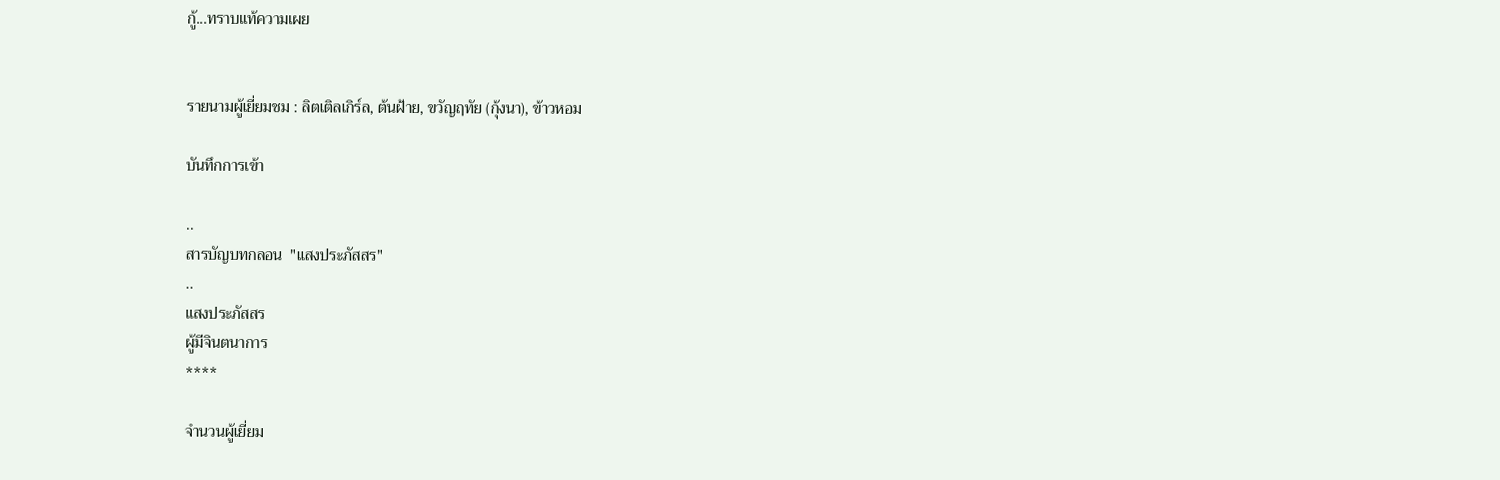กู้...ทราบแท้ความเผย


รายนามผู้เยี่ยมชม : ลิตเติลเกิร์ล, ต้นฝ้าย, ขวัญฤทัย (กุ้งนา), ข้าวหอม

บันทึกการเข้า

..
สารบัญบทกลอน  "แสงประภัสสร"
..
แสงประภัสสร
ผู้มีจินตนาการ
****

จำนวนผู้เยี่ยม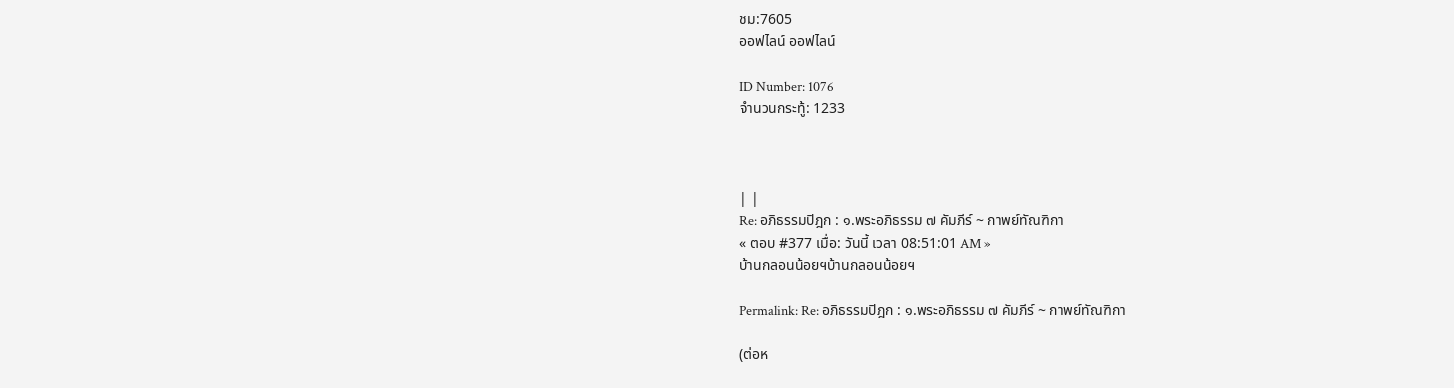ชม:7605
ออฟไลน์ ออฟไลน์

ID Number: 1076
จำนวนกระทู้: 1233



| |
Re: อภิธรรมปิฎก : ๑.พระอภิธรรม ๗ คัมภีร์ ~ กาพย์ทัณฑิกา
« ตอบ #377 เมื่อ: วันนี้ เวลา 08:51:01 AM »
บ้านกลอนน้อยฯบ้านกลอนน้อยฯ

Permalink: Re: อภิธรรมปิฎก : ๑.พระอภิธรรม ๗ คัมภีร์ ~ กาพย์ทัณฑิกา

(ต่อห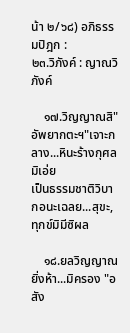น้า ๒/๖๘) อภิธรรมปิฎก :
๒๓.วิภังค์ : ญาณวิภังค์

    ๑๗.วิญญาณสิ"อัพยากตะฯ"เจาะกลาง...หินะร้างกุศลมิเอ่ย
เป็นธรรมชาติวิบากอนะเฉลย...สุขะ,ทุกข์มิมีซิผล

    ๑๘.ยลวิญญาณยิ่งห้า...มิครอง "อสัง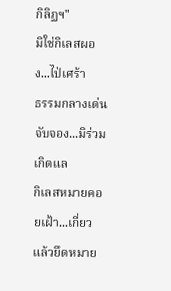กิลิฏฯ"
มิใช่กิเลสผอง...ไป่เศร้า
ธรรมกลางเด่นจับจอง...มิร่วม เกิดแล
กิเลสหมายคอยเฝ้า...เกี่ยวแล้วยึดหมาย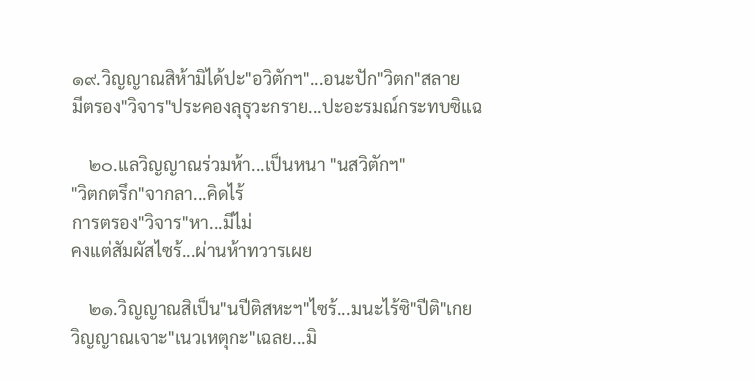๑๙.วิญญาณสิห้ามิได้ปะ"อวิตักฯ"...อนะปัก"วิตก"สลาย
มีตรอง"วิจาร"ประคองลุธุวะกราย...ปะอะรมณ์กระทบซิแฉ

    ๒๐.แลวิญญาณร่วมห้า...เป็นหนา "นสวิตักฯ"
"วิตกตรึก"จากลา...คิดไร้
การตรอง"วิจาร"หา...มีไม่
คงแต่สัมผัสไซร้...ผ่านห้าทวารเผย

    ๒๑.วิญญาณสิเป็น"นปีติสหะฯ"ไซร้...มนะไร้ซิ"ปีติ"เกย
วิญญาณเจาะ"เนวเหตุกะ"เฉลย...มิ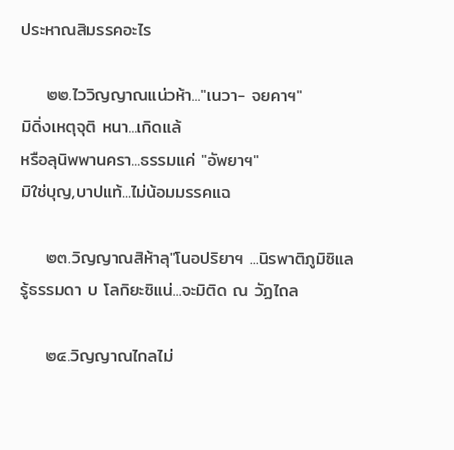ประหาณสิมรรคอะไร

    ๒๒.ไววิญญาณแน่วห้า..."เนวา- จยคาฯ"
มิดิ่งเหตุจุติ หนา...เกิดแล้
หรือลุนิพพานครา...ธรรมแค่ "อัพยาฯ"
มิใช่บุญ,บาปแท้...ไม่น้อมมรรคแฉ

    ๒๓.วิญญาณสิห้าลุ"โนอปริยาฯ ...นิรพาติภูมิซิแล
รู้ธรรมดา บ โลกิยะซิแน่...จะมิติด ณ วัฏไถล

    ๒๔.วิญญาณไกลไม่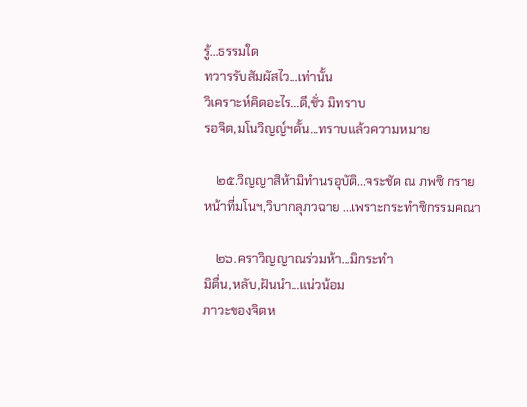รู้...ธรรมใด
ทวารรับสัมผัสไว...เท่านั้น
วิเคราะห์คิดอะไร...ดี,ชั่ว มิทราบ
รอจิต,มโนวิญญ์ฯดั้น...ทราบแล้วความหมาย

    ๒๕.วิญญาสิห้ามิทำนรอุบัติ...จระชัด ณ ภพซิ กราย
หน้าที่มโนฯ,วิบากลุภวฉาย ...เพราะกระทำซิกรรมคณา

    ๒๖.คราวิญญาณร่วมห้า...มิกระทำ
มิตื่น,หลับ,ฝันนำ...แน่วน้อม
ภาวะของจิตห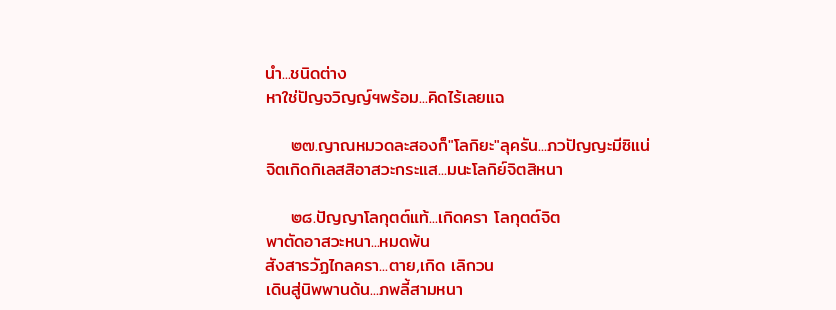นำ...ชนิดต่าง
หาใช่ปัญจวิญญ์ฯพร้อม...คิดไร้เลยแฉ

    ๒๗.ญาณหมวดละสองก็"โลกิยะ"ลุครัน...ภวปัญญะมีซิแน่
จิตเกิดกิเลสสิอาสวะกระแส...มนะโลกิย์จิตสิหนา

    ๒๘.ปัญญาโลกุตต์แท้...เกิดครา โลกุตต์จิต
พาตัดอาสวะหนา...หมดพ้น
สังสารวัฏไกลครา...ตาย,เกิด เลิกวน
เดินสู่นิพพานด้น...ภพลี้สามหนา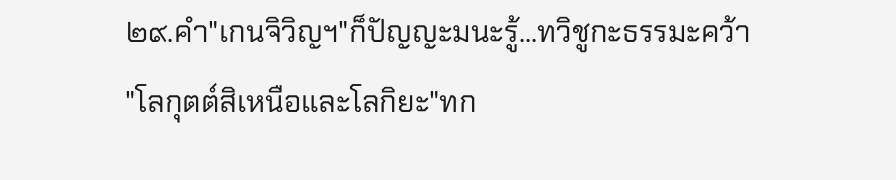๒๙.คำ"เกนจิวิญฯ"ก็ปัญญะมนะรู้...ทวิชูกะธรรมะคว้า
"โลกุตต์สิเหนือและโลกิยะ"ทก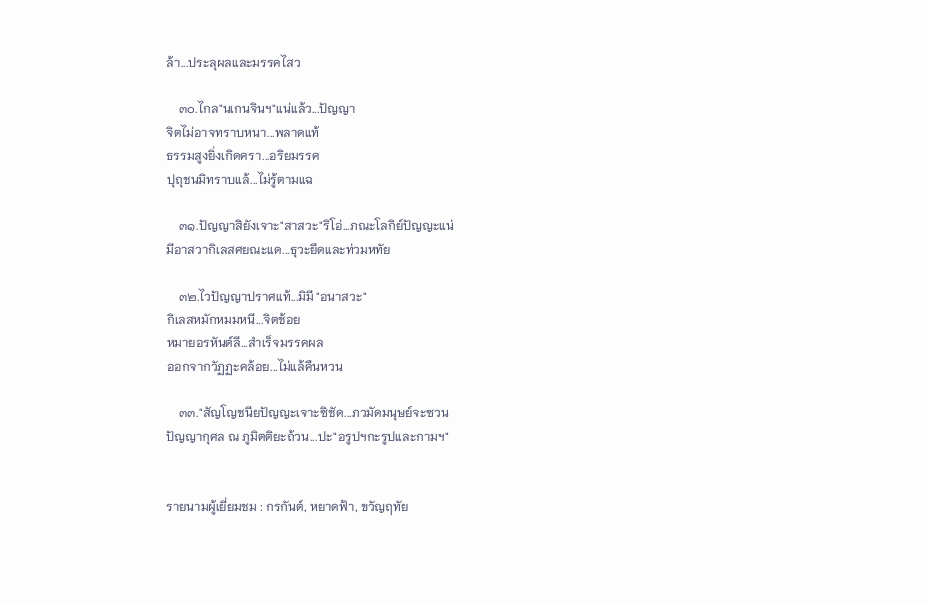ล้า...ประลุผลและมรรคไสว

    ๓๐.ไกล"นเกนจินฯ"แน่แล้ว...ปัญญา
จิตไม่อาจทราบหนา...พลาดแท้
ธรรมสูงยิ่งเกิดครา...อริยมรรค
ปุถุชนมิทราบแล้...ไม่รู้ตามแฉ

    ๓๑.ปัญญาสิยังเจาะ"สาสวะ"ริโอ่...ภณะโลกิย์ปัญญะแน่
มีอาสวากิเลสศยณะแด...ธุวะยึดและท่วมหทัย

    ๓๒.ไวปัญญาปราศแท้...มิมี "อนาสวะ"
กิเลสหมักหมมหนี...จิตช้อย
หมายอรหันต์ลี...สำเร็จมรรคผล
ออกจากวัฏฏะคล้อย...ไม่แล้คืนหวน

    ๓๓."สัญโญชนียปัญญะเจาะซิชัด...ภวมัดมนุษย์จะซวน
ปัญญากุศล ณ ภูมิตติยะถ้วน...ปะ"อรูปฯกะรูปและกามฯ"


รายนามผู้เยี่ยมชม : กรกันต์, หยาดฟ้า, ขวัญฤทัย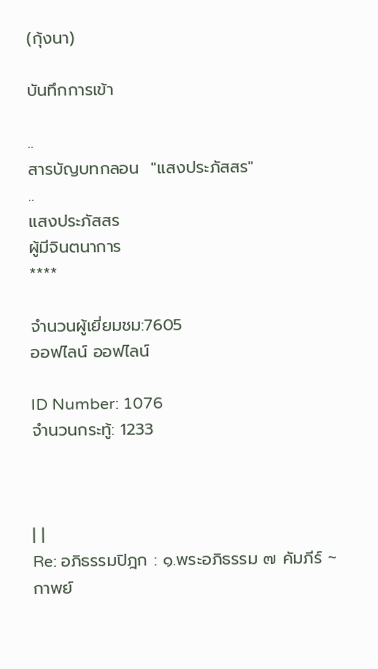(กุ้งนา)

บันทึกการเข้า

..
สารบัญบทกลอน  "แสงประภัสสร"
..
แสงประภัสสร
ผู้มีจินตนาการ
****

จำนวนผู้เยี่ยมชม:7605
ออฟไลน์ ออฟไลน์

ID Number: 1076
จำนวนกระทู้: 1233



| |
Re: อภิธรรมปิฎก : ๑.พระอภิธรรม ๗ คัมภีร์ ~ กาพย์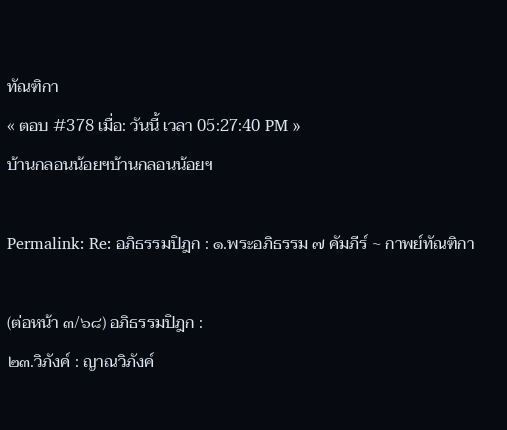ทัณฑิกา
« ตอบ #378 เมื่อ: วันนี้ เวลา 05:27:40 PM »
บ้านกลอนน้อยฯบ้านกลอนน้อยฯ

Permalink: Re: อภิธรรมปิฎก : ๑.พระอภิธรรม ๗ คัมภีร์ ~ กาพย์ทัณฑิกา

(ต่อหน้า ๓/๖๘) อภิธรรมปิฎก :
๒๓.วิภังค์ : ญาณวิภังค์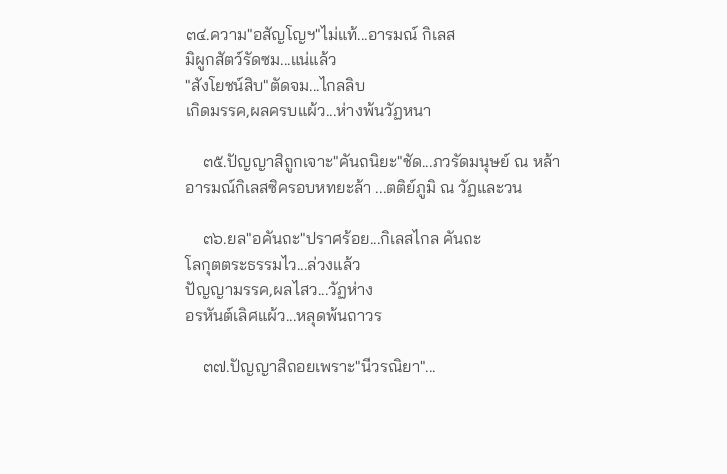๓๔.ความ"อสัญโญฯ"ไม่แท้...อารมณ์ กิเลส
มิผูกสัตว์รัดซม...แน่แล้ว
"สังโยชน์สิบ"ตัดจม...ไกลลิบ
เกิดมรรค,ผลครบแผ้ว...ห่างพ้นวัฏหนา

    ๓๕.ปัญญาสิถูกเจาะ"คันถนิยะ"ชัด...ภวรัดมนุษย์ ณ หล้า
อารมณ์กิเลสซิครอบหทยะล้า ...ตติย์ภูมิ ณ วัฏและวน

    ๓๖.ยล"อคันถะ"ปราศร้อย...กิเลสไกล คันถะ
โลกุตตระธรรมไว...ล่วงแล้ว
ปัญญามรรค,ผลไสว...วัฏห่าง
อรหันต์เลิศแผ้ว...หลุดพ้นถาวร

    ๓๗.ปัญญาสิถอยเพราะ"นีวรณิยา"...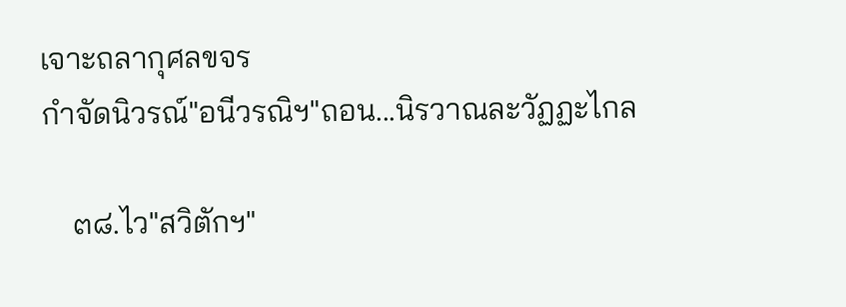เจาะถลากุศลขจร
กำจัดนิวรณ์"อนีวรณิฯ"ถอน...นิรวาณละวัฏฏะไกล

    ๓๘.ไว"สวิตักฯ"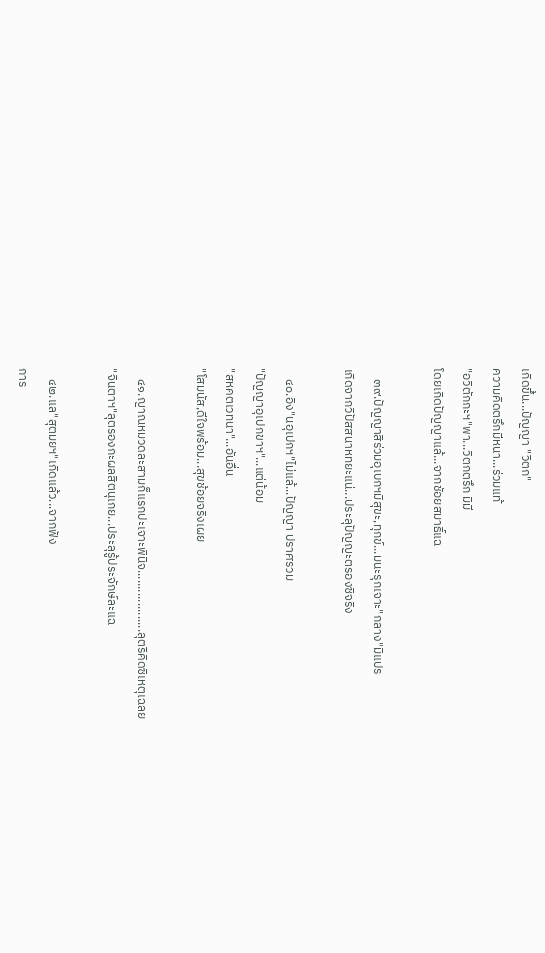เกิดขึ้น...ปัญญา "วิตก"
ความคิดตรึกมีหนา...ร่วมแท้
"อวิตักกะฯ"พา...วิตกตรึก มิมี
โดยเกิดปัญญาแล้...จากชัอยสมาธิ์แฉ

    ๓๙.ปัญญาสิร่วมอุเบกฯมิสุขะ,ทุกข์...มนะรุกเจาะ"กลาง"มิแปร
เกิดจากวิปัสสนาหทยะแน่...ประลุปัญญะตรองซิจริง

    ๔๐.อิง"นอุเปกฯ"ไม่แล้...ปัญญา ปราศรวม
"ปัญญาอุเปกขาฯ"...แต่น้อม
"สหคตเวทนา"...อันอื่น
"โสมนัส,ดีใจพร้อม...สุขช้อยจริงเผย

    ๔๑.ญาณหมวดละสามก็แรกปะเจาะพินิจ...................ลุตริคิดซิเหตุเฉลย
"จินตาฯ"ลุตรองกะผลสิตนุเกย...ประลุรู้ประจักษ์ละแฉ

    ๔๒.แล"สุตมยฯ"เกิดแล้ว...จากฟัง
การ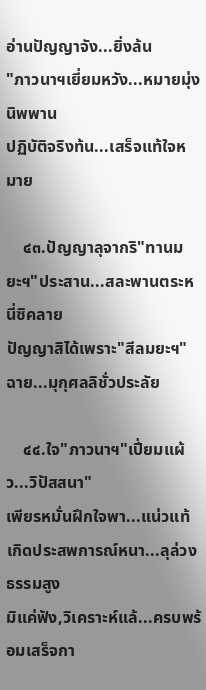อ่านปัญญาจัง...ยิ่งล้น
"ภาวนาฯเยี่ยมหวัง...หมายมุ่ง นิพพาน
ปฏิบัติจริงท้น...เสร็จแท้ใจหมาย

    ๔๓.ปัญญาลุจากริ"ทานมยะฯ"ประสาน...สละพานตระหนี่ซิคลาย
ปัญญาสิได้เพราะ"สีลมยะฯ"ฉาย...มุกุศลลิชั่วประลัย

    ๔๔.ใจ"ภาวนาฯ"เปี่ยมแผ้ว...วิปัสสนา"
เพียรหมั่นฝึกใจพา...แน่วแท้
เกิดประสพการณ์หนา...ลุล่วง ธรรมสูง
มิแค่ฟัง,วิเคราะห์แล้...ครบพร้อมเสร็จกา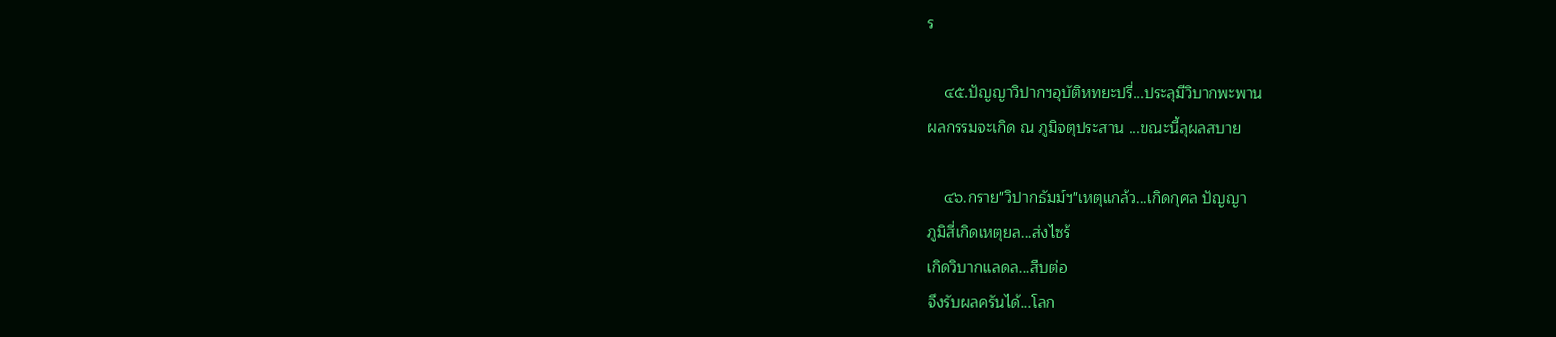ร

    ๔๕.ปัญญาวิปากฯอุบัติหทยะปรี่...ประลุมีวิบากพะพาน
ผลกรรมจะเกิด ณ ภูมิจตุประสาน ...ขณะนี้ลุผลสบาย

    ๔๖.กราย"วิปากธัมม์ฯ"เหตุแกล้ว...เกิดกุศล ปัญญา
ภูมิสี่เกิดเหตุยล...ส่งไซร้
เกิดวิบากแลดล...สืบต่อ
จึงรับผลครันได้...โลก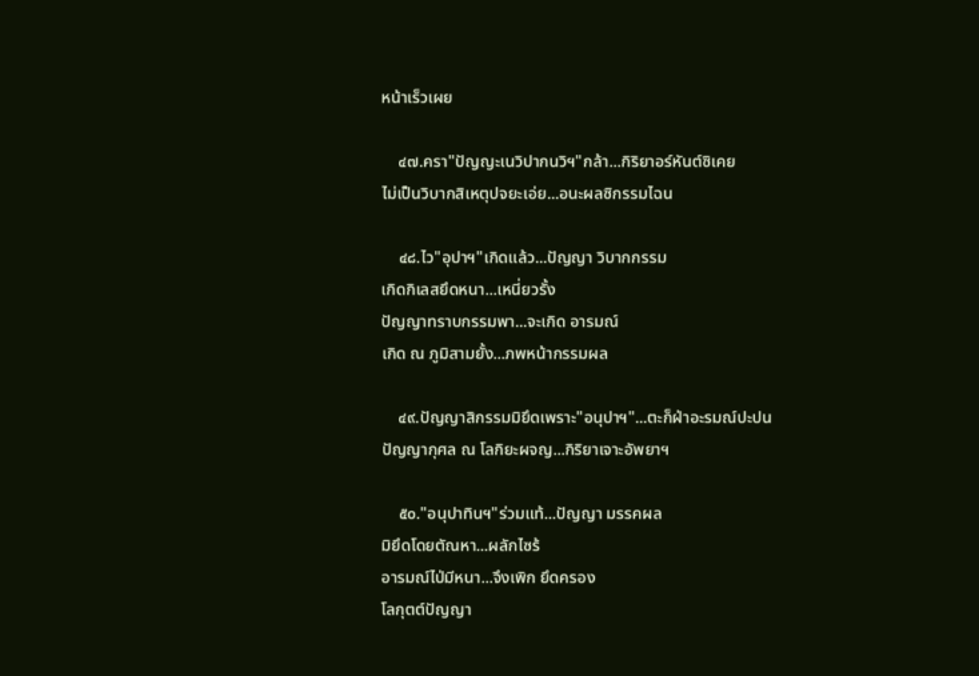หน้าเร็วเผย

    ๔๗.ครา"ปัญญะเนวิปากนวิฯ"กล้า...กิริยาอร์หันต์ซิเคย
ไม่เป็นวิบากสิเหตุปจยะเอ่ย...อนะผลซิกรรมไฉน

    ๔๘.ไว"อุปาฯ"เกิดแล้ว...ปัญญา วิบากกรรม
เกิดกิเลสยึดหนา...เหนี่ยวรั้ง
ปัญญาทราบกรรมพา...จะเกิด อารมณ์
เกิด ณ ภูมิสามยั้ง...ภพหน้ากรรมผล

    ๔๙.ปัญญาสิกรรมมิยึดเพราะ"อนุปาฯ"...ตะก็ฝ่าอะรมณ์ปะปน
ปัญญากุศล ณ โลกิยะผจญ...กิริยาเจาะอัพยาฯ

    ๕๐."อนุปาทินฯ"ร่วมแท้...ปัญญา มรรคผล
มิยึดโดยตัณหา...ผลักไซร้
อารมณ์ไป่มีหนา...จึงเพิก ยึดครอง
โลกุตต์ปัญญา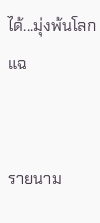ได้...มุ่งพ้นโลกแฉ


รายนาม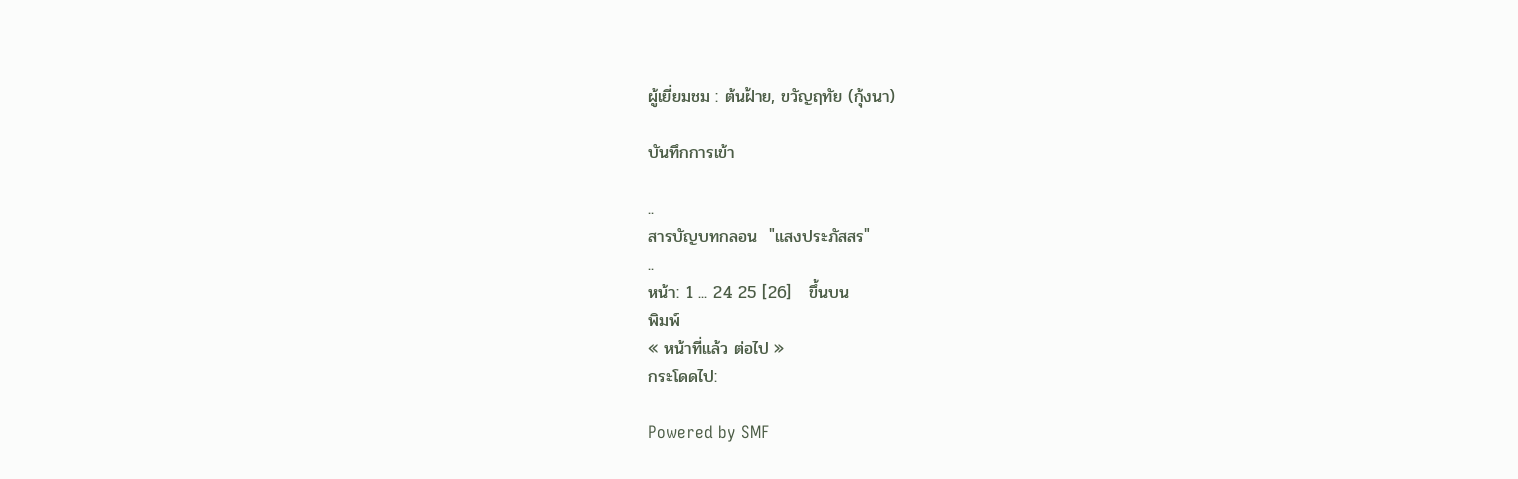ผู้เยี่ยมชม : ต้นฝ้าย, ขวัญฤทัย (กุ้งนา)

บันทึกการเข้า

..
สารบัญบทกลอน  "แสงประภัสสร"
..
หน้า: 1 ... 24 25 [26]   ขึ้นบน
พิมพ์
« หน้าที่แล้ว ต่อไป »
กระโดดไป:

Powered by SMF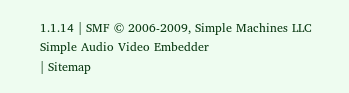1.1.14 | SMF © 2006-2009, Simple Machines LLC
Simple Audio Video Embedder
| Sitemap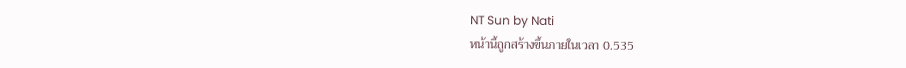NT Sun by Nati
หน้านี้ถูกสร้างขึ้นภายในเวลา 0.535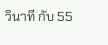วินาที กับ 55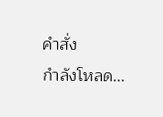คำสั่ง
กำลังโหลด...